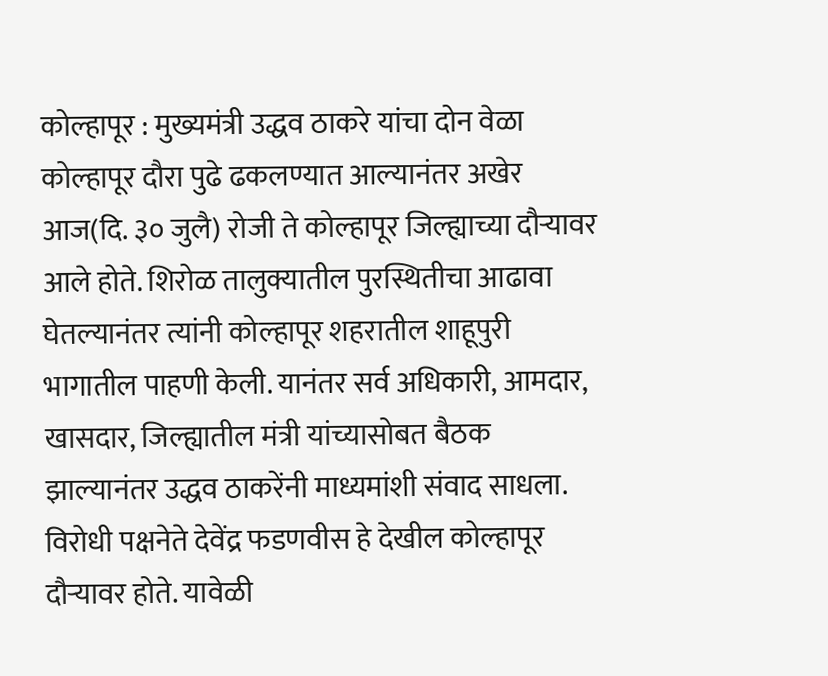कोल्हापूर : मुख्यमंत्री उद्धव ठाकरे यांचा दोन वेळा कोल्हापूर दौरा पुढे ढकलण्यात आल्यानंतर अखेर आज(दि. ३० जुलै) रोजी ते कोल्हापूर जिल्ह्याच्या दौऱ्यावर आले होते. शिरोळ तालुक्यातील पुरस्थितीचा आढावा घेतल्यानंतर त्यांनी कोल्हापूर शहरातील शाहूपुरी भागातील पाहणी केली. यानंतर सर्व अधिकारी, आमदार, खासदार, जिल्ह्यातील मंत्री यांच्यासोबत बैठक झाल्यानंतर उद्धव ठाकरेंनी माध्यमांशी संवाद साधला.
विरोधी पक्षनेते देवेंद्र फडणवीस हे देखील कोल्हापूर दौऱ्यावर होते. यावेळी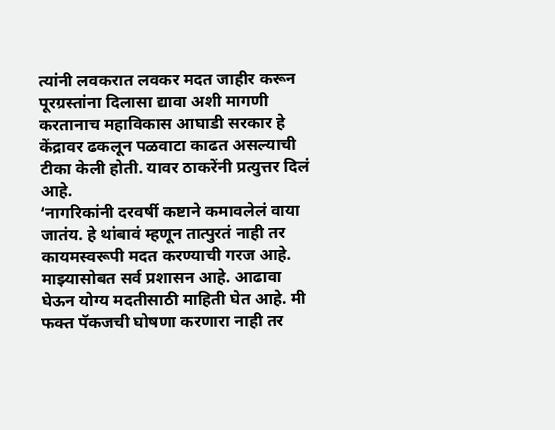त्यांनी लवकरात लवकर मदत जाहीर करून पूरग्रस्तांना दिलासा द्यावा अशी मागणी करतानाच महाविकास आघाडी सरकार हे केंद्रावर ढकलून पळवाटा काढत असल्याची टीका केली होती. यावर ठाकरेंनी प्रत्युत्तर दिलं आहे.
‘नागरिकांनी दरवर्षी कष्टाने कमावलेलं वाया जातंय. हे थांबावं म्हणून तात्पुरतं नाही तर कायमस्वरूपी मदत करण्याची गरज आहे. माझ्यासोबत सर्व प्रशासन आहे. आढावा घेऊन योग्य मदतीसाठी माहिती घेत आहे. मी फक्त पॅकजची घोषणा करणारा नाही तर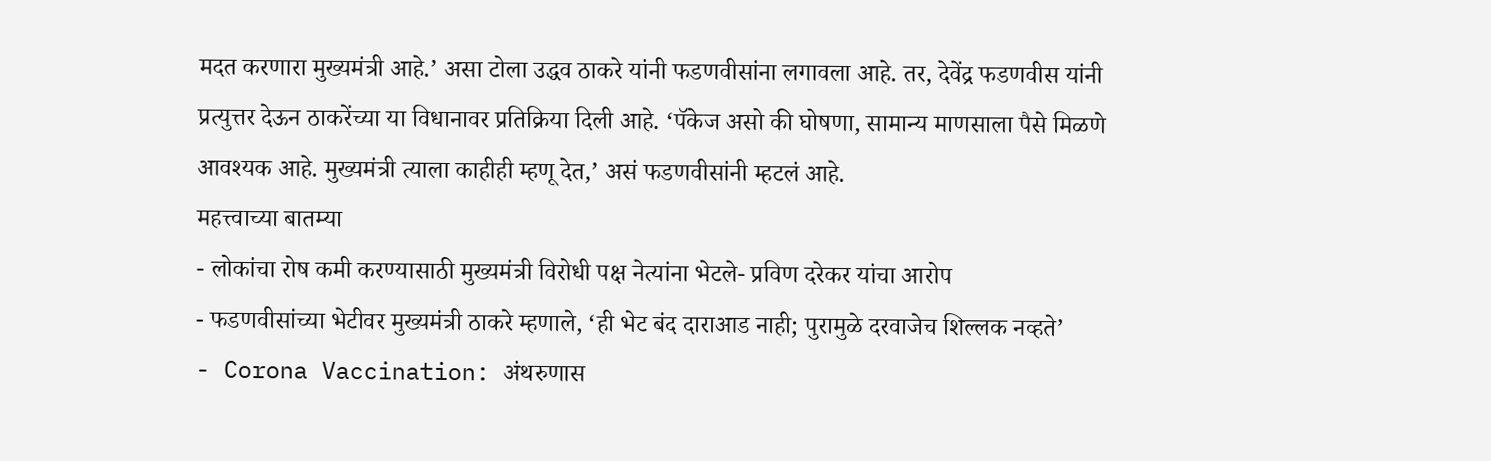मदत करणारा मुख्यमंत्री आहे.’ असा टोला उद्धव ठाकरे यांनी फडणवीसांना लगावला आहे. तर, देवेंद्र फडणवीस यांनी प्रत्युत्तर देऊन ठाकरेंच्या या विधानावर प्रतिक्रिया दिली आहे. ‘पॅकेज असो की घोषणा, सामान्य माणसाला पैसे मिळणे आवश्यक आहे. मुख्यमंत्री त्याला काहीही म्हणू देत,’ असं फडणवीसांनी म्हटलं आहे.
महत्त्वाच्या बातम्या
- लोकांचा रोष कमी करण्यासाठी मुख्यमंत्री विरोधी पक्ष नेत्यांना भेटले- प्रविण दरेकर यांचा आरोप
- फडणवीसांच्या भेटीवर मुख्यमंत्री ठाकरे म्हणाले, ‘ही भेट बंद दाराआड नाही; पुरामुळे दरवाजेच शिल्लक नव्हते’
- Corona Vaccination: अंथरुणास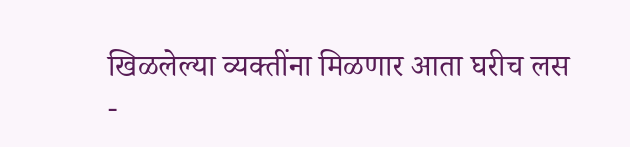खिळलेल्या व्यक्तींना मिळणार आता घरीच लस
-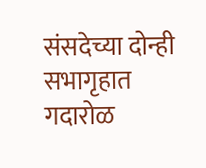संसदेच्या दोन्ही सभागृहात गदारोळ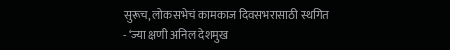सुरूच, लोकसभेचं कामकाज दिवसभरासाठी स्थगित
- ‘ज्या क्षणी अनिल देशमुख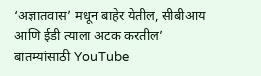‘अज्ञातवास’ मधून बाहेर येतील, सीबीआय आणि ईडी त्याला अटक करतील’
बातम्यांसाठी YouTube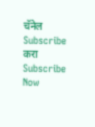चॅनेल Subscribe करा
Subscribe Now